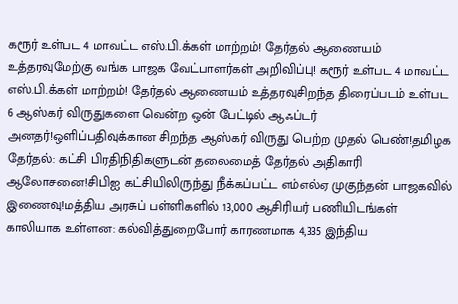கரூர் உள்பட 4 மாவட்ட எஸ்.பி.க்கள் மாற்றம்! தேர்தல் ஆணையம் உத்தரவுமேற்கு வங்க பாஜக வேட்பாளர்கள் அறிவிப்பு! கரூர் உள்பட 4 மாவட்ட எஸ்.பி.க்கள் மாற்றம்! தேர்தல் ஆணையம் உத்தரவுசிறந்த திரைப்படம் உள்பட 6 ஆஸ்கர் விருதுகளை வென்ற ஒன் பேட்டில் ஆஃப்டர் அனதர்!ஒளிப்பதிவுக்கான சிறந்த ஆஸ்கர் விருது பெற்ற முதல் பெண்!தமிழக தேர்தல்: கட்சி பிரதிநிதிகளுடன் தலைமைத் தேர்தல் அதிகாரி ஆலோசனை!சிபிஐ கட்சியிலிருந்து நீக்கப்பட்ட எம்எல்ஏ முகுந்தன் பாஜகவில் இணைவு!மத்திய அரசுப் பள்ளிகளில் 13,000 ஆசிரியர் பணியிடங்கள் காலியாக உள்ளன: கல்வித்துறைபோர் காரணமாக 4,335 இந்திய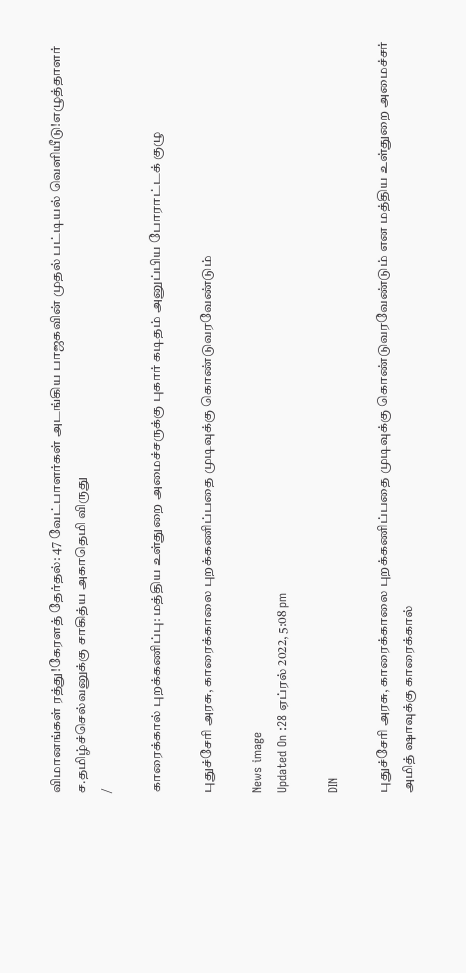விமானங்கள் ரத்து!கேரளத் தேர்தல்: 47 வேட்பாளர்கள் அடங்கிய பாஜகவின் முதல் பட்டியல் வெளியீடு!எழுத்தாளர் ச.தமிழ்ச்செல்வனுக்கு சாகித்ய அகாதெமி விருது
/

காரைக்கால் புறக்கணிப்பு: மத்திய உள்துறை அமைச்சருக்கு புகார் கடிதம் அனுப்பிய போராட்டக் குழு

புதுச்சேரி அரசு, காரைக்காலை புறக்கணிப்பதை முடிவுக்கு கொண்டுவரவேண்டும்

News image
Updated On :28 ஏப்ரல் 2022, 5:08 pm

DIN

புதுச்சேரி அரசு, காரைக்காலை புறக்கணிப்பதை முடிவுக்கு கொண்டுவரவேண்டும் என மத்திய உள்துறை அமைச்சர் அமித் ஷாவுக்கு காரைக்கால்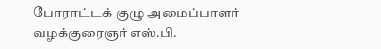போராட்டக் குழு அமைப்பாளர் வழக்குரைஞர் எஸ்.பி.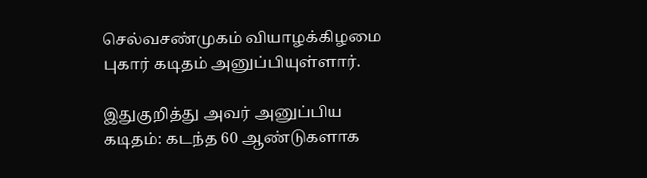செல்வசண்முகம் வியாழக்கிழமை புகார் கடிதம் அனுப்பியுள்ளார்.

இதுகுறித்து அவர் அனுப்பிய கடிதம்: கடந்த 60 ஆண்டுகளாக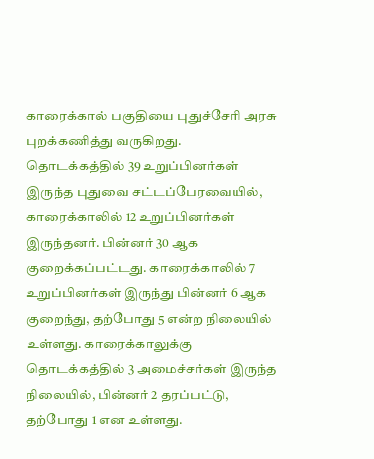காரைக்கால் பகுதியை புதுச்சேரி அரசு புறக்கணித்து வருகிறது. தொடக்கத்தில் 39 உறுப்பினர்கள் இருந்த புதுவை சட்டப்பேரவையில், காரைக்காலில் 12 உறுப்பினர்கள் இருந்தனர். பின்னர் 30 ஆக குறைக்கப்பட்டது. காரைக்காலில் 7 உறுப்பினர்கள் இருந்து பின்னர் 6 ஆக குறைந்து, தற்போது 5 என்ற நிலையில் உள்ளது. காரைக்காலுக்கு தொடக்கத்தில் 3 அமைச்சர்கள் இருந்த நிலையில், பின்னர் 2 தரப்பட்டு, தற்போது 1 என உள்ளது.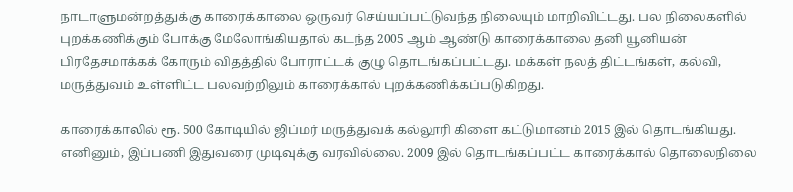நாடாளுமன்றத்துக்கு காரைக்காலை ஒருவர் செய்யப்பட்டுவந்த நிலையும் மாறிவிட்டது. பல நிலைகளில் புறக்கணிக்கும் போக்கு மேலோங்கியதால் கடந்த 2005 ஆம் ஆண்டு காரைக்காலை தனி யூனியன் பிரதேசமாக்கக் கோரும் விதத்தில் போராட்டக் குழு தொடங்கப்பட்டது. மக்கள் நலத் திட்டங்கள், கல்வி, மருத்துவம் உள்ளிட்ட பலவற்றிலும் காரைக்கால் புறக்கணிக்கப்படுகிறது.

காரைக்காலில் ரூ. 500 கோடியில் ஜிப்மர் மருத்துவக் கல்லூரி கிளை கட்டுமானம் 2015 இல் தொடங்கியது. எனினும், இப்பணி இதுவரை முடிவுக்கு வரவில்லை. 2009 இல் தொடங்கப்பட்ட காரைக்கால் தொலைநிலை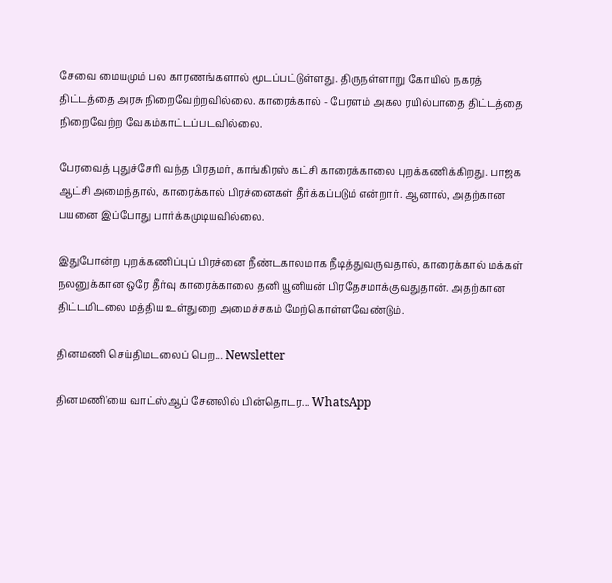சேவை மையமும் பல காரணங்களால் மூடப்பட்டுள்ளது. திருநள்ளாறு கோயில் நகரத் திட்டத்தை அரசு நிறைவேற்றவில்லை. காரைக்கால் - பேரளம் அகல ரயில்பாதை திட்டத்தை நிறைவேற்ற வேகம்காட்டப்படவில்லை.

பேரவைத் புதுச்சேரி வந்த பிரதமர், காங்கிரஸ் கட்சி காரைக்காலை புறக்கணிக்கிறது. பாஜக ஆட்சி அமைந்தால், காரைக்கால் பிரச்னைகள் தீர்க்கப்படும் என்றார். ஆனால், அதற்கான பயனை இப்போது பார்க்கமுடியவில்லை.

இதுபோன்ற புறக்கணிப்புப் பிரச்னை நீண்டகாலமாக நீடித்துவருவதால், காரைக்கால் மக்கள் நலனுக்கான ஒரே தீர்வு காரைக்காலை தனி யூனியன் பிரதேசமாக்குவதுதான். அதற்கான திட்டமிடலை மத்திய உள்துறை அமைச்சகம் மேற்கொள்ளவேண்டும்.

தினமணி செய்திமடலைப் பெற... Newsletter

தினமணி'யை வாட்ஸ்ஆப் சேனலில் பின்தொடர... WhatsApp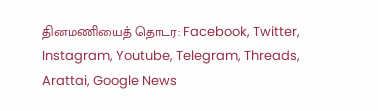தினமணியைத் தொடர: Facebook, Twitter, Instagram, Youtube, Telegram, Threads, Arattai, Google News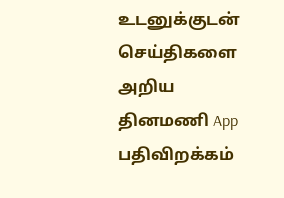உடனுக்குடன் செய்திகளை அறிய தினமணி App பதிவிறக்கம்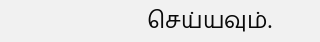செய்யவும்.